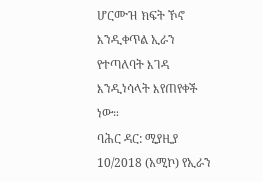ሆርሙዝ ክፍት ኾኖ እንዲቀጥል ኢራን የተጣለባት እገዳ እንዲነሳላት እየጠየቀች ነው።
ባሕር ዳር: ሚያዚያ 10/2018 (አሚኮ) የኢራን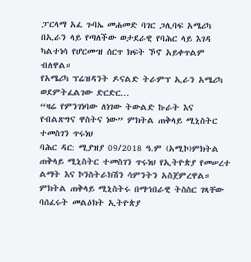ፓርላማ አፈ ጉባኤ መሐመድ ባገር ጋሊባፍ አሜሪካ በኢራን ላይ የጣለችው ወታደራዊ የባሕር ላይ እገዳ ካልተነሳ የሆርሙዝ ሰርጥ ክፍት ኾኖ አይቀጥልም ብለዋል።
የአሜሪካ ፕሬዝዳንት ዶናልድ ትራምፕ ኢራን አሜሪካ ወደምትፈልገው ድርድር...
“ዛሬ የምንገነባው ለነገው ትውልድ ኩራት እና የብልጽግና ዋስትና ነው” ምክትል ጠቅላይ ሚኒስትር ተመስገን ጥሩነህ
ባሕር ዳር: ሚያዝያ 09/2018 ዓ.ም (አሚኮ)ምክትል ጠቅላይ ሚኒስትር ተመስገን ጥሩነህ የኢትዮጵያ የመሠረተ ልማት እና ኮንስትራክሽን ሳምንትን አስጀምረዋል።
ምክትል ጠቅላይ ሚኒስትሩ በማኀበራዊ ትስስር ገጻቸው ባሰፈሩት መልዕክት ኢትዮጵያ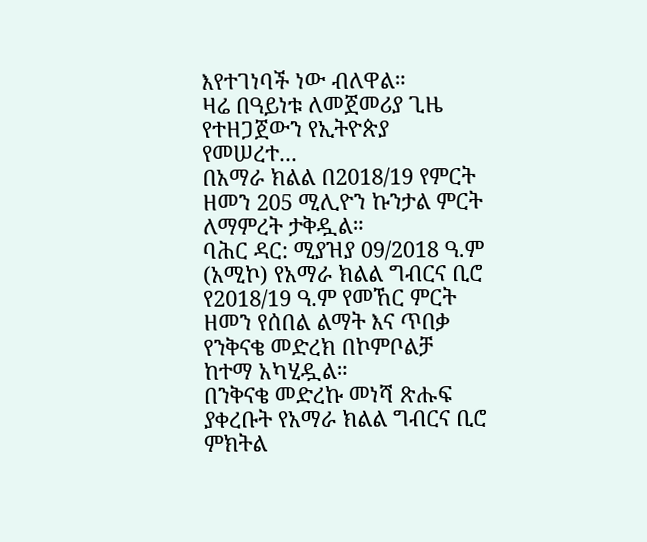እየተገነባች ነው ብለዋል።
ዛሬ በዓይነቱ ለመጀመሪያ ጊዜ የተዘጋጀውን የኢትዮጵያ የመሠረተ...
በአማራ ክልል በ2018/19 የምርት ዘመን 205 ሚሊዮን ኩንታል ምርት ለማምረት ታቅዷል።
ባሕር ዳር: ሚያዝያ 09/2018 ዓ.ም (አሚኮ) የአማራ ክልል ግብርና ቢሮ የ2018/19 ዓ.ም የመኸር ምርት ዘመን የሰበል ልማት እና ጥበቃ የንቅናቄ መድረክ በኮምቦልቻ ከተማ አካሂዷል።
በንቅናቄ መድረኩ መነሻ ጽሑፍ ያቀረቡት የአማራ ክልል ግብርና ቢሮ ምክትል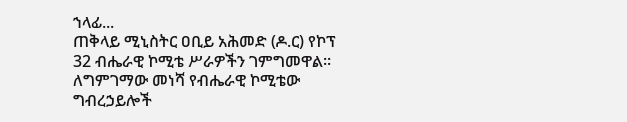ኀላፊ...
ጠቅላይ ሚኒስትር ዐቢይ አሕመድ (ዶ.ር) የኮፕ 32 ብሔራዊ ኮሚቴ ሥራዎችን ገምግመዋል።
ለግምገማው መነሻ የብሔራዊ ኮሚቴው ግብረኃይሎች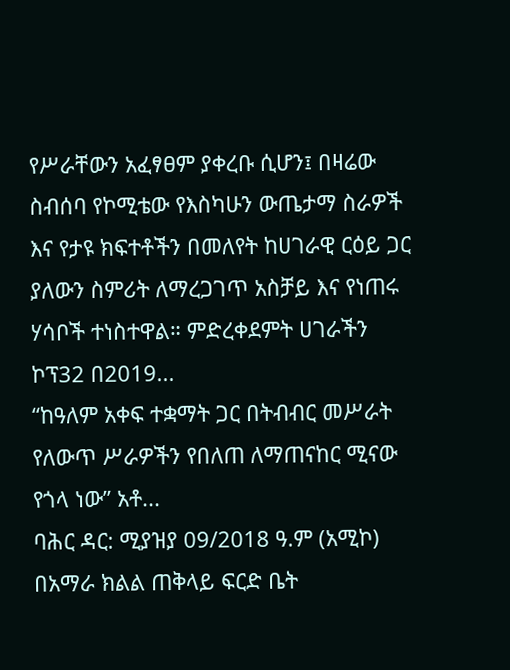የሥራቸውን አፈፃፀም ያቀረቡ ሲሆን፤ በዛሬው ስብሰባ የኮሚቴው የእስካሁን ውጤታማ ስራዎች እና የታዩ ክፍተቶችን በመለየት ከሀገራዊ ርዕይ ጋር ያለውን ስምሪት ለማረጋገጥ አስቻይ እና የነጠሩ ሃሳቦች ተነስተዋል። ምድረቀደምት ሀገራችን ኮፕ32 በ2019...
“ከዓለም አቀፍ ተቋማት ጋር በትብብር መሥራት የለውጥ ሥራዎችን የበለጠ ለማጠናከር ሚናው የጎላ ነው” አቶ...
ባሕር ዳር: ሚያዝያ 09/2018 ዓ.ም (አሚኮ) በአማራ ክልል ጠቅላይ ፍርድ ቤት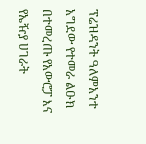ፕሬዝዳንት ዓለምአንተ አግደው የተመራ ልዑክ በተመረጡ የአውሮፓ እና የኤዥያ ሀገራት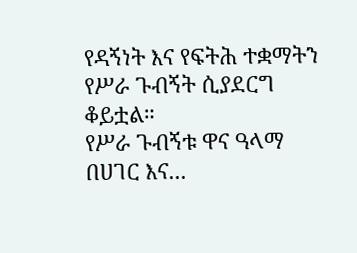የዳኝነት እና የፍትሕ ተቋማትን የሥራ ጉብኝት ሲያደርግ ቆይቷል።
የሥራ ጉብኝቱ ዋና ዓላማ በሀገር እና...